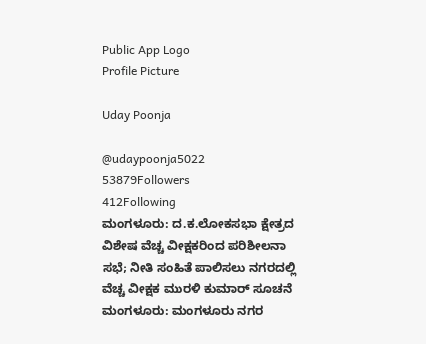Public App Logo
Profile Picture

Uday Poonja

@udaypoonja5022
53879Followers
412Following
ಮಂಗಳೂರು: ದ.ಕ.ಲೋಕಸಭಾ ಕ್ಷೇತ್ರದ ವಿಶೇಷ ವೆಚ್ಚ ವೀಕ್ಷಕರಿಂದ ಪರಿಶೀಲನಾ ಸಭೆ; ನೀತಿ ಸಂಹಿತೆ ಪಾಲಿಸಲು ನಗರದಲ್ಲಿ ವೆಚ್ಚ ವೀಕ್ಷಕ ಮುರಳಿ ಕುಮಾರ್ ಸೂಚನೆ
ಮಂಗಳೂರು: ಮಂಗಳೂರು ನಗರ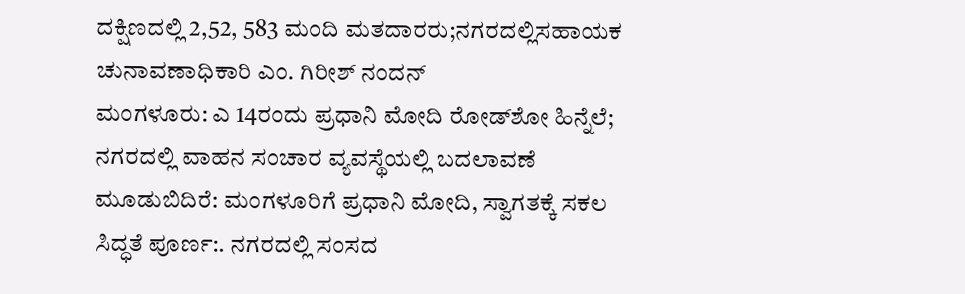ದಕ್ಷಿಣದಲ್ಲಿ 2,52, 583 ಮಂದಿ ಮತದಾರರು;ನಗರದಲ್ಲಿಸಹಾಯಕ ಚುನಾವಣಾಧಿಕಾರಿ ಎಂ. ಗಿರೀಶ್ ನಂದನ್
ಮಂಗಳೂರು: ಎ 14ರಂದು ಪ್ರಧಾನಿ ಮೋದಿ ರೋಡ್‌ಶೋ ಹಿನ್ನೆಲೆ;  ನಗರದಲ್ಲಿ ವಾಹನ ಸಂಚಾರ ವ್ಯವಸ್ಥೆಯಲ್ಲಿ ಬದಲಾವಣೆ
ಮೂಡುಬಿದಿರೆ: ಮಂಗಳೂರಿಗೆ ಪ್ರಧಾನಿ ಮೋದಿ, ಸ್ವಾಗತಕ್ಕೆ ಸಕಲ ಸಿದ್ಧತೆ ಪೂರ್ಣ:. ನಗರದಲ್ಲಿ ಸಂಸದ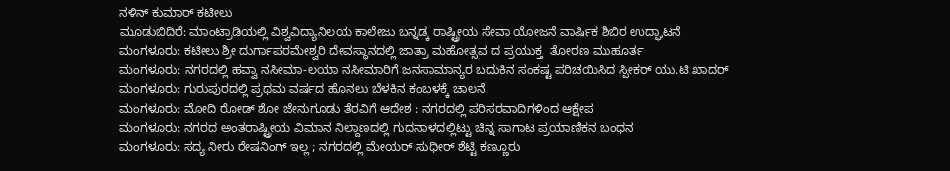ನಳಿನ್ ಕುಮಾರ್ ಕಟೀಲು
ಮೂಡುಬಿದಿರೆ: ಮಾಂಟ್ರಾಡಿಯಲ್ಲಿ ವಿಶ್ವವಿದ್ಯಾನಿಲಯ ಕಾಲೇಜು ಬನ್ನಡ್ಕ ರಾಷ್ಟ್ರೀಯ ಸೇವಾ ಯೋಜನೆ ವಾರ್ಷಿಕ ಶಿಬಿರ ಉದ್ಘಾಟನೆ
ಮಂಗಳೂರು: ಕಟೀಲು ಶ್ರೀ ದುರ್ಗಾಪರಮೇಶ್ವರಿ ದೇವಸ್ಥಾನದಲ್ಲಿ ಜಾತ್ರಾ ಮಹೋತ್ಸವ ದ ಪ್ರಯುಕ್ತ  ತೋರಣ ಮುಹೂರ್ತ
ಮಂಗಳೂರು: ನಗರದಲ್ಲಿ ಹವ್ವಾ ನಸೀಮಾ-ಲಯಾ ನಸೀಮಾರಿಗೆ ಜನಸಾಮಾನ್ಯರ ಬದುಕಿನ ಸಂಕಷ್ಟ ಪರಿಚಯಿಸಿದ ಸ್ಪೀಕರ್ ಯು.ಟಿ ಖಾದರ್
ಮಂಗಳೂರು: ಗುರುಪುರದಲ್ಲಿ ಪ್ರಥಮ ವರ್ಷದ ಹೊನಲು ಬೆಳಕಿನ ಕಂಬಳಕ್ಕೆ ಚಾಲನೆ
ಮಂಗಳೂರು: ಮೋದಿ ರೋಡ್ ಶೋ ಜೇನುಗೂಡು ತೆರವಿಗೆ ಆದೇಶ : ನಗರದಲ್ಲಿ ಪರಿಸರವಾದಿಗಳಿಂದ ಆಕ್ಷೇಪ
ಮಂಗಳೂರು: ನಗರದ ಅಂತರಾಷ್ಟ್ರೀಯ ವಿಮಾನ ನಿಲ್ದಾಣದಲ್ಲಿ ಗುದನಾಳದಲ್ಲಿಟ್ಟು ಚಿನ್ನ ಸಾಗಾಟ ಪ್ರಯಾಣಿಕನ ಬಂಧನ
ಮಂಗಳೂರು: ಸದ್ಯ ನೀರು ರೇಷನಿಂಗ್ ಇಲ್ಲ ; ನಗರದಲ್ಲಿ ಮೇಯರ್ ಸುಧೀರ್ ಶೆಟ್ಟಿ ಕಣ್ಣೂರು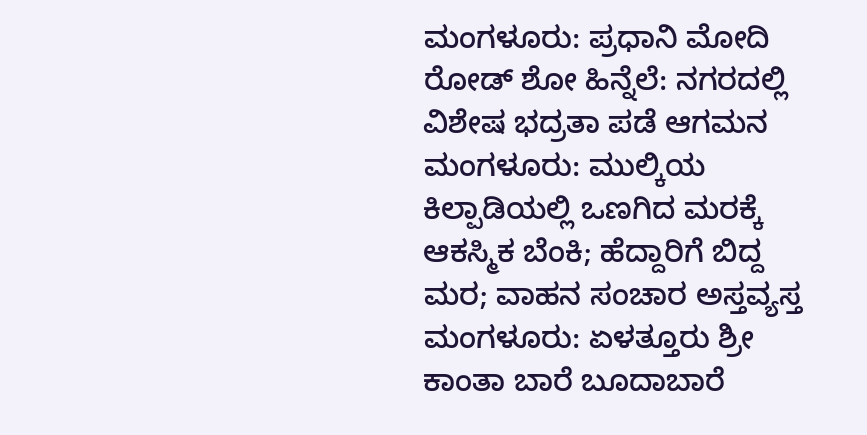ಮಂಗಳೂರು: ಪ್ರಧಾನಿ ಮೋದಿ ರೋಡ್ ಶೋ ಹಿನ್ನೆಲೆ: ನಗರದಲ್ಲಿ ವಿಶೇಷ ಭದ್ರತಾ ಪಡೆ ಆಗಮನ
ಮಂಗಳೂರು: ಮುಲ್ಕಿಯ ಕಿಲ್ಪಾಡಿಯಲ್ಲಿ ಒಣಗಿದ ಮರಕ್ಕೆ ಆಕಸ್ಮಿಕ ಬೆಂಕಿ; ಹೆದ್ದಾರಿಗೆ ಬಿದ್ದ ಮರ; ವಾಹನ ಸಂಚಾರ ಅಸ್ತವ್ಯಸ್ತ
ಮಂಗಳೂರು: ಏಳತ್ತೂರು ಶ್ರೀ ಕಾಂತಾ ಬಾರೆ ಬೂದಾಬಾರೆ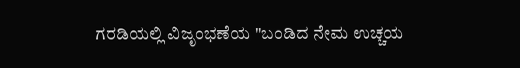ಗರಡಿಯಲ್ಲಿ ವಿಜೃಂಭಣೆಯ "ಬಂಡಿದ ನೇಮ ಉಚ್ಚಯ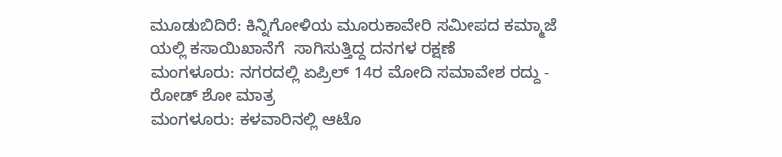ಮೂಡುಬಿದಿರೆ: ಕಿನ್ನಿಗೋಳಿಯ ಮೂರುಕಾವೇರಿ ಸಮೀಪದ ಕಮ್ಮಾಜೆ ಯಲ್ಲಿ ಕಸಾಯಿಖಾನೆಗೆ  ಸಾಗಿಸುತ್ತಿದ್ದ ದನಗಳ ರಕ್ಷಣೆ
ಮಂಗಳೂರು: ನಗರದಲ್ಲಿ ಏಪ್ರಿಲ್ 14ರ ಮೋದಿ ಸಮಾವೇಶ ರದ್ದು - ರೋಡ್ ಶೋ ಮಾತ್ರ
ಮಂಗಳೂರು: ಕಳವಾರಿನಲ್ಲಿ ಆಟೊ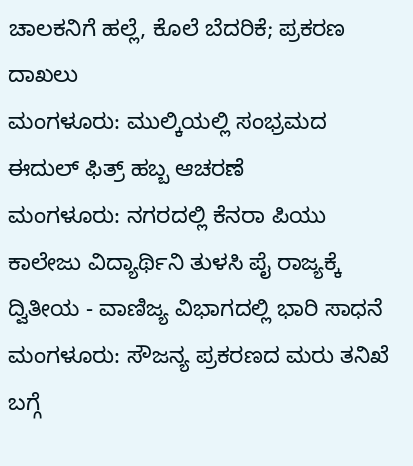ಚಾಲಕನಿಗೆ ಹಲ್ಲೆ, ಕೊಲೆ ಬೆದರಿಕೆ; ಪ್ರಕರಣ ದಾಖಲು
ಮಂಗಳೂರು: ಮುಲ್ಕಿಯಲ್ಲಿ ಸಂಭ್ರಮದ ಈದುಲ್ ಫಿತ್ರ್ ಹಬ್ಬ ಆಚರಣೆ
ಮಂಗಳೂರು: ನಗರದಲ್ಲಿ ಕೆನರಾ ಪಿಯು ಕಾಲೇಜು ವಿದ್ಯಾರ್ಥಿನಿ ತುಳಸಿ ಪೈ ರಾಜ್ಯಕ್ಕೆ ದ್ವಿತೀಯ - ವಾಣಿಜ್ಯ ವಿಭಾಗದಲ್ಲಿ ಭಾರಿ ಸಾಧನೆ
ಮಂಗಳೂರು: ಸೌಜನ್ಯ ಪ್ರಕರಣದ ಮರು ತನಿಖೆ ಬಗ್ಗೆ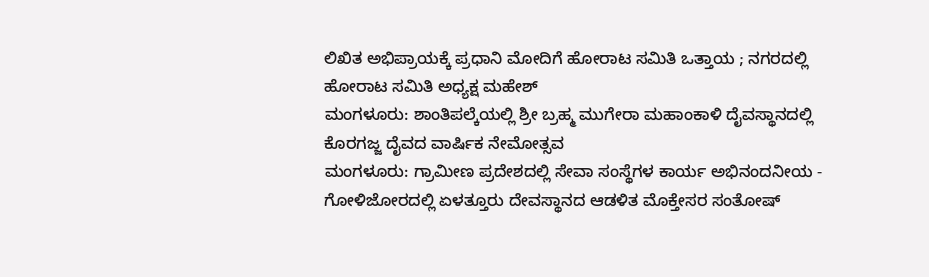ಲಿಖಿತ ಅಭಿಪ್ರಾಯಕ್ಕೆ ಪ್ರಧಾನಿ ಮೋದಿಗೆ ಹೋರಾಟ ಸಮಿತಿ ಒತ್ತಾಯ ; ನಗರದಲ್ಲಿ ಹೋರಾಟ ಸಮಿತಿ ಅಧ್ಯಕ್ಷ ಮಹೇಶ್
ಮಂಗಳೂರು: ಶಾಂತಿಪಲ್ಕೆಯಲ್ಲಿ ಶ್ರೀ ಬ್ರಹ್ಮ ಮುಗೇರಾ ಮಹಾಂಕಾಳಿ ದೈವಸ್ಥಾನದಲ್ಲಿ ಕೊರಗಜ್ಜ ದೈವದ ವಾರ್ಷಿಕ ನೇಮೋತ್ಸವ
ಮಂಗಳೂರು: ಗ್ರಾಮೀಣ ಪ್ರದೇಶದಲ್ಲಿ ಸೇವಾ ಸಂಸ್ಥೆಗಳ ಕಾರ್ಯ ಅಭಿನಂದನೀಯ - ಗೋಳಿಜೋರದಲ್ಲಿ ಏಳತ್ತೂರು ದೇವಸ್ಥಾನದ ಆಡಳಿತ ಮೊಕ್ತೇಸರ ಸಂತೋಷ್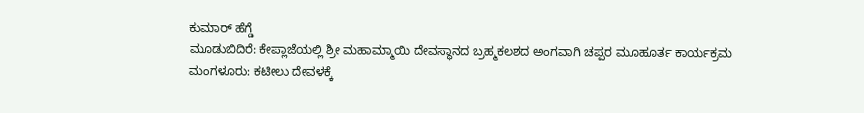ಕುಮಾರ್ ಹೆಗ್ಡೆ
ಮೂಡುಬಿದಿರೆ: ಕೇಪ್ಲಾಜೆಯಲ್ಲಿ ಶ್ರೀ ಮಹಾಮ್ಮಾಯಿ ದೇವಸ್ಥಾನದ ಬ್ರಹ್ಮಕಲಶದ ಅಂಗವಾಗಿ ಚಪ್ಪರ ಮೂಹೂರ್ತ ಕಾರ್ಯಕ್ರಮ
ಮಂಗಳೂರು: ಕಟೀಲು ದೇವಳಕ್ಕೆ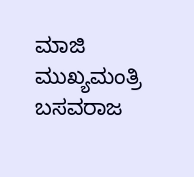ಮಾಜಿ ಮುಖ್ಯಮಂತ್ರಿ ಬಸವರಾಜ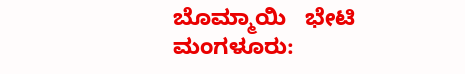ಬೊಮ್ಮಾಯಿ   ಭೇಟಿ
ಮಂಗಳೂರು: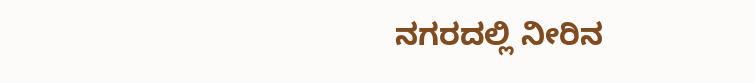ನಗರದಲ್ಲಿ ನೀರಿನ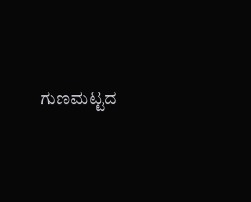ಗುಣಮಟ್ಟದ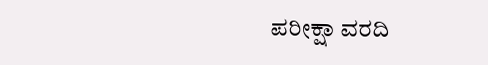ಪರೀಕ್ಷಾ ವರದಿ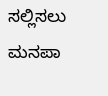ಸಲ್ಲಿಸಲು ಮನಪಾ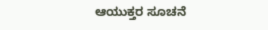ಆಯುಕ್ತರ ಸೂಚನೆ